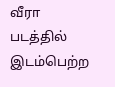வீரா படத்தில் இடம்பெற்ற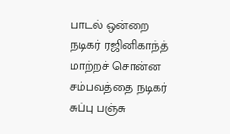பாடல் ஒன்றை நடிகர் ரஜினிகாந்த் மாற்றச் சொன்ன சம்பவத்தை நடிகர் சுப்பு பஞ்சு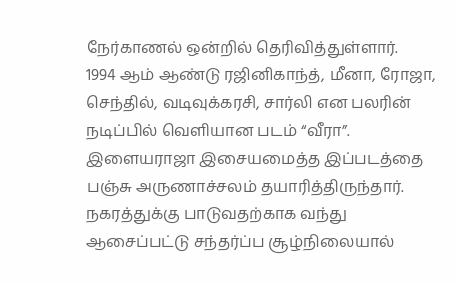நேர்காணல் ஒன்றில் தெரிவித்துள்ளார்.
1994 ஆம் ஆண்டு ரஜினிகாந்த், மீனா, ரோஜா, செந்தில், வடிவுக்கரசி, சார்லி என பலரின் நடிப்பில் வெளியான படம் “வீரா”. இளையராஜா இசையமைத்த இப்படத்தை பஞ்சு அருணாச்சலம் தயாரித்திருந்தார். நகரத்துக்கு பாடுவதற்காக வந்து ஆசைப்பட்டு சந்தர்ப்ப சூழ்நிலையால்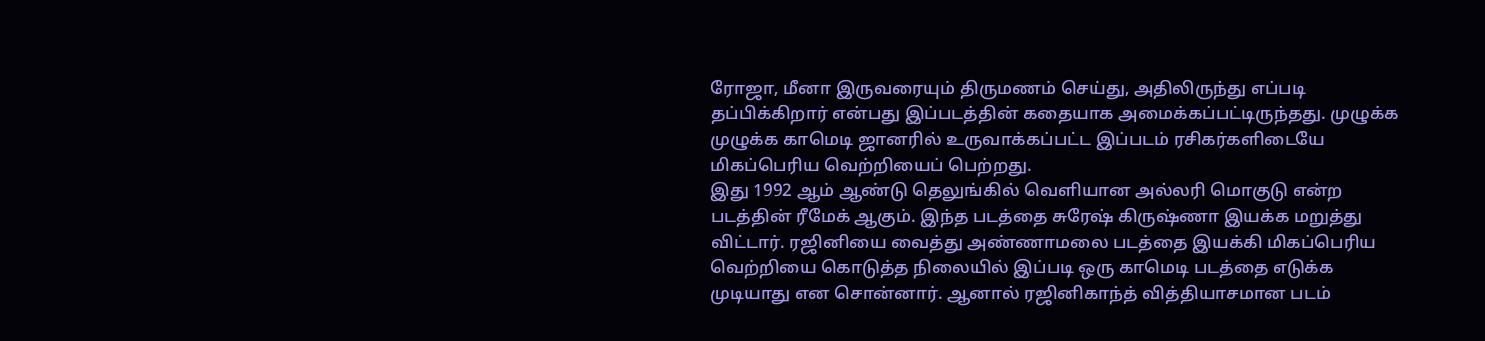ரோஜா, மீனா இருவரையும் திருமணம் செய்து, அதிலிருந்து எப்படி தப்பிக்கிறார் என்பது இப்படத்தின் கதையாக அமைக்கப்பட்டிருந்தது. முழுக்க முழுக்க காமெடி ஜானரில் உருவாக்கப்பட்ட இப்படம் ரசிகர்களிடையே மிகப்பெரிய வெற்றியைப் பெற்றது.
இது 1992 ஆம் ஆண்டு தெலுங்கில் வெளியான அல்லரி மொகுடு என்ற படத்தின் ரீமேக் ஆகும். இந்த படத்தை சுரேஷ் கிருஷ்ணா இயக்க மறுத்து விட்டார். ரஜினியை வைத்து அண்ணாமலை படத்தை இயக்கி மிகப்பெரிய வெற்றியை கொடுத்த நிலையில் இப்படி ஒரு காமெடி படத்தை எடுக்க முடியாது என சொன்னார். ஆனால் ரஜினிகாந்த் வித்தியாசமான படம்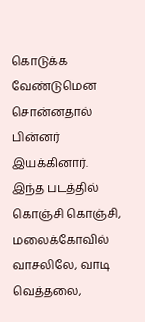கொடுக்க வேண்டுமென சொன்னதால் பின்னர் இயக்கினார்.
இந்த படத்தில் கொஞ்சி கொஞ்சி, மலைக்கோவில் வாசலிலே, வாடி வெத்தலை,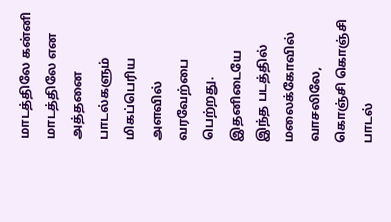மாடத்திலே கன்னி மாடத்திலே என அத்தனை பாடல்களும் மிகப்பெரிய அளவில் வரவேற்பை பெற்றது. இதனிடையே இந்த படத்தில் மலைக்கோவில் வாசலிலே, கொஞ்சி கொஞ்சி பாடல்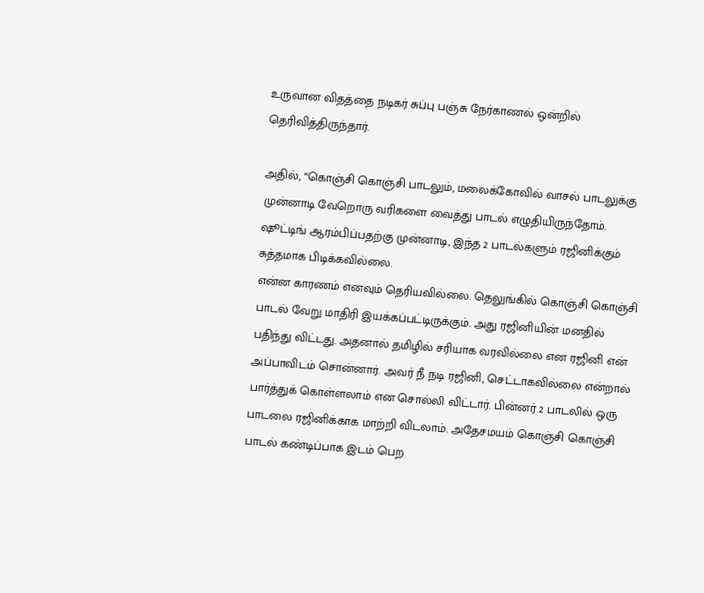உருவான விதத்தை நடிகர் சுப்பு பஞ்சு நேர்காணல் ஒன்றில் தெரிவித்திருந்தார்.

அதில், “கொஞ்சி கொஞ்சி பாடலும், மலைக்கோவில் வாசல் பாடலுக்கு முன்னாடி வேறொரு வரிகளை வைத்து பாடல் எழுதியிருந்தோம். ஷூட்டிங் ஆரம்பிப்பதற்கு முன்னாடி, இந்த 2 பாடல்களும் ரஜினிக்கும் சுத்தமாக பிடிக்கவில்லை.
என்ன காரணம் எனவும் தெரியவில்லை. தெலுங்கில் கொஞ்சி கொஞ்சி பாடல் வேறு மாதிரி இயக்கப்பட்டிருக்கும். அது ரஜினியின் மனதில் பதிந்து விட்டது. அதனால் தமிழில் சரியாக வரவில்லை என ரஜினி என் அப்பாவிடம் சொன்னார். அவர் நீ நடி ரஜினி, செட்டாகவில்லை என்றால் பார்த்துக் கொள்ளலாம் என சொல்லி விட்டார். பின்னர் 2 பாடலில் ஒரு பாடலை ரஜினிக்காக மாற்றி விடலாம். அதேசமயம் கொஞ்சி கொஞ்சி பாடல் கண்டிப்பாக இடம் பெற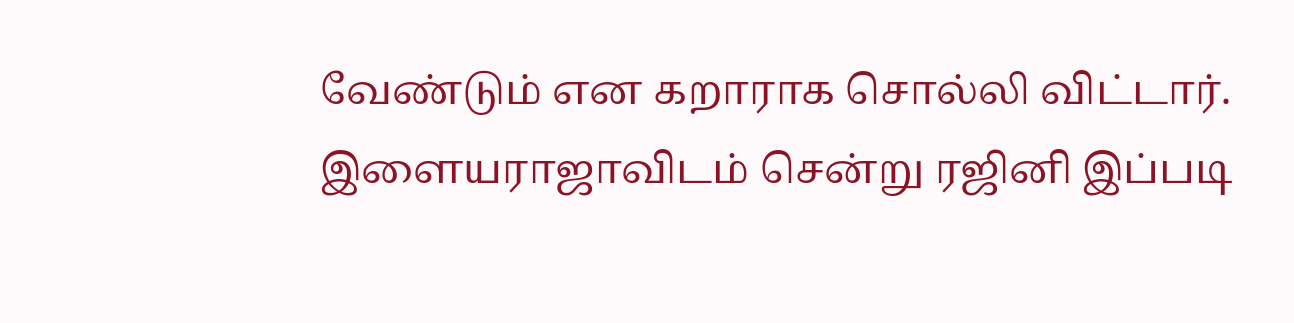வேண்டும் என கறாராக சொல்லி விட்டார்.
இளையராஜாவிடம் சென்று ரஜினி இப்படி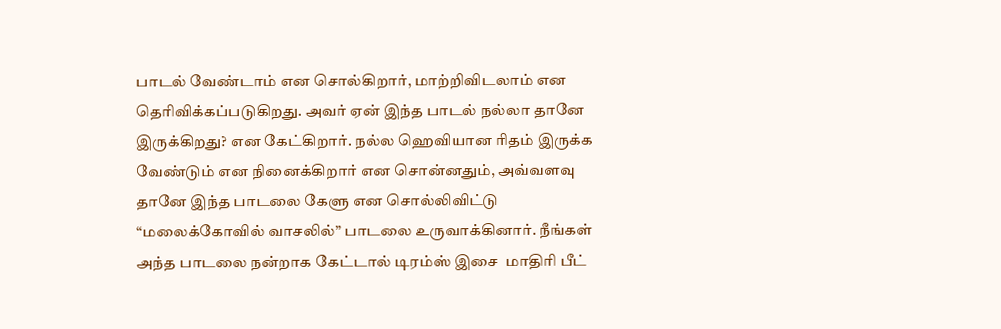பாடல் வேண்டாம் என சொல்கிறார், மாற்றிவிடலாம் என தெரிவிக்கப்படுகிறது. அவர் ஏன் இந்த பாடல் நல்லா தானே இருக்கிறது? என கேட்கிறார். நல்ல ஹெவியான ரிதம் இருக்க வேண்டும் என நினைக்கிறார் என சொன்னதும், அவ்வளவு தானே இந்த பாடலை கேளு என சொல்லிவிட்டு “மலைக்கோவில் வாசலில்” பாடலை உருவாக்கினார். நீங்கள் அந்த பாடலை நன்றாக கேட்டால் டிரம்ஸ் இசை  மாதிரி பீட்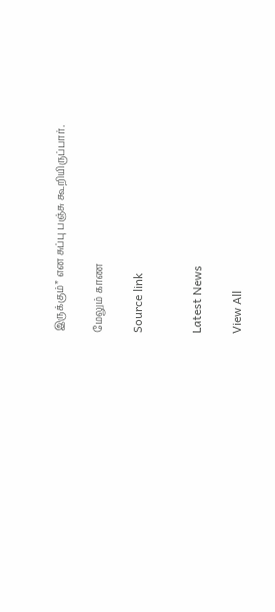இருக்கும்” என சுப்பு பஞ்சு கூறியிருப்பார்.

மேலும் காண

Source link


Latest News

View All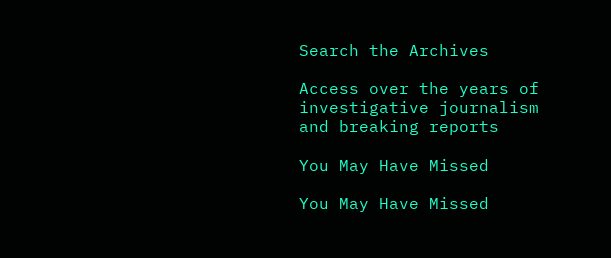Search the Archives

Access over the years of investigative journalism and breaking reports

You May Have Missed

You May Have Missed